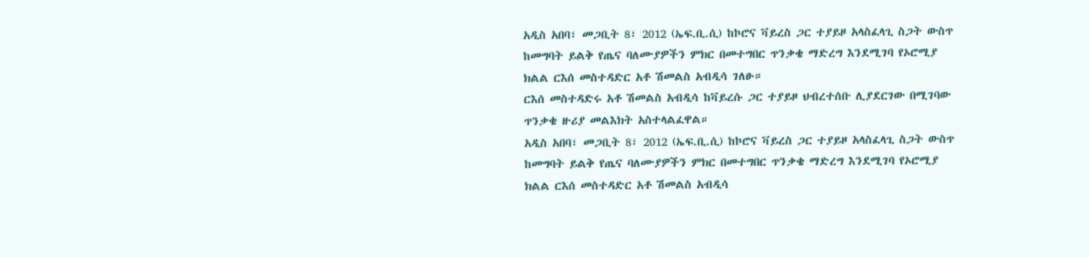አዲስ አበባ፣ መጋቢት 8፣ 2012 (ኤፍ.ቢ.ሲ) ከኮሮና ቫይረስ ጋር ተያይዞ አላስፈላጊ ስጋት ውስጥ ከመግባት ይልቅ የጤና ባለሙያዎችን ምክር በመተግበር ጥንቃቄ ማድረግ እንደሚገባ የኦሮሚያ ክልል ርእሰ መስተዳድር አቶ ሽመልስ አብዲሳ ገለፁ።
ርእሰ መስተዳድሩ አቶ ሽመልስ አብዲሳ ከቫይረሱ ጋር ተያይዞ ህብረተሰቡ ሊያደርገው በሚገባው ጥንቃቄ ዙሪያ መልእክት አስተላልፈዋል።
አዲስ አበባ፣ መጋቢት 8፣ 2012 (ኤፍ.ቢ.ሲ) ከኮሮና ቫይረስ ጋር ተያይዞ አላስፈላጊ ስጋት ውስጥ ከመግባት ይልቅ የጤና ባለሙያዎችን ምክር በመተግበር ጥንቃቄ ማድረግ እንደሚገባ የኦሮሚያ ክልል ርእሰ መስተዳድር አቶ ሽመልስ አብዲሳ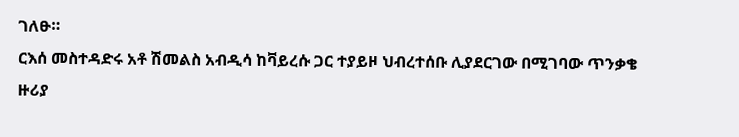ገለፁ።
ርእሰ መስተዳድሩ አቶ ሽመልስ አብዲሳ ከቫይረሱ ጋር ተያይዞ ህብረተሰቡ ሊያደርገው በሚገባው ጥንቃቄ ዙሪያ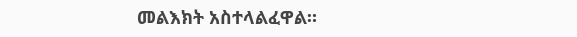መልእክት አስተላልፈዋል።